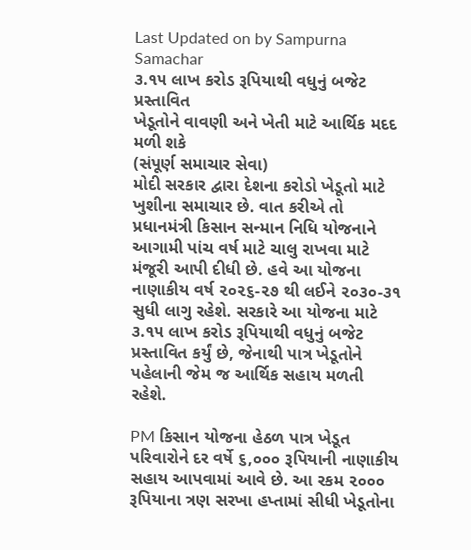Last Updated on by Sampurna Samachar
૩.૧૫ લાખ કરોડ રૂપિયાથી વધુનું બજેટ પ્રસ્તાવિત
ખેડૂતોને વાવણી અને ખેતી માટે આર્થિક મદદ મળી શકે
(સંપૂર્ણ સમાચાર સેવા)
મોદી સરકાર દ્વારા દેશના કરોડો ખેડૂતો માટે ખુશીના સમાચાર છે. વાત કરીએ તો પ્રધાનમંત્રી કિસાન સન્માન નિધિ યોજનાને આગામી પાંચ વર્ષ માટે ચાલુ રાખવા માટે મંજૂરી આપી દીધી છે. હવે આ યોજના નાણાકીય વર્ષ ૨૦૨૬-૨૭ થી લઈને ૨૦૩૦-૩૧ સુધી લાગુ રહેશે. સરકારે આ યોજના માટે ૩.૧૫ લાખ કરોડ રૂપિયાથી વધુનું બજેટ પ્રસ્તાવિત કર્યું છે, જેનાથી પાત્ર ખેડૂતોને પહેલાની જેમ જ આર્થિક સહાય મળતી રહેશે.

PM કિસાન યોજના હેઠળ પાત્ર ખેડૂત પરિવારોને દર વર્ષે ૬,૦૦૦ રૂપિયાની નાણાકીય સહાય આપવામાં આવે છે. આ રકમ ૨૦૦૦ રૂપિયાના ત્રણ સરખા હપ્તામાં સીધી ખેડૂતોના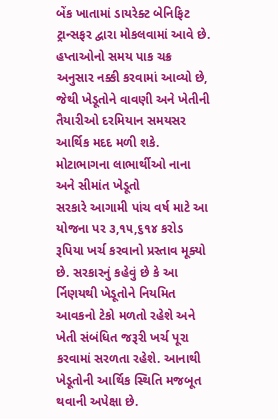બેંક ખાતામાં ડાયરેક્ટ બેનિફિટ ટ્રાન્સફર દ્વારા મોકલવામાં આવે છે. હપ્તાઓનો સમય પાક ચક્ર અનુસાર નક્કી કરવામાં આવ્યો છે, જેથી ખેડૂતોને વાવણી અને ખેતીની તૈયારીઓ દરમિયાન સમયસર આર્થિક મદદ મળી શકે.
મોટાભાગના લાભાર્થીઓ નાના અને સીમાંત ખેડૂતો
સરકારે આગામી પાંચ વર્ષ માટે આ યોજના પર ૩,૧૫,૬૧૪ કરોડ રૂપિયા ખર્ચ કરવાનો પ્રસ્તાવ મૂક્યો છે. સરકારનું કહેવું છે કે આ ર્નિણયથી ખેડૂતોને નિયમિત આવકનો ટેકો મળતો રહેશે અને ખેતી સંબંધિત જરૂરી ખર્ચ પૂરા કરવામાં સરળતા રહેશે. આનાથી ખેડૂતોની આર્થિક સ્થિતિ મજબૂત થવાની અપેક્ષા છે.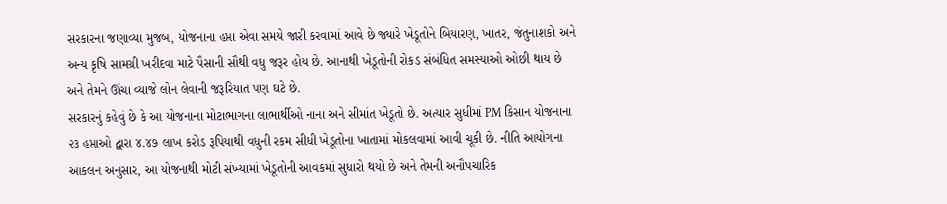સરકારના જણાવ્યા મુજબ, યોજનાના હપ્તા એવા સમયે જારી કરવામાં આવે છે જ્યારે ખેડૂતોને બિયારણ, ખાતર, જંતુનાશકો અને અન્ય કૃષિ સામગ્રી ખરીદવા માટે પૈસાની સૌથી વધુ જરૂર હોય છે. આનાથી ખેડૂતોની રોકડ સંબંધિત સમસ્યાઓ ઓછી થાય છે અને તેમને ઊંચા વ્યાજે લોન લેવાની જરૂરિયાત પણ ઘટે છે.
સરકારનું કહેવું છે કે આ યોજનાના મોટાભાગના લાભાર્થીઓ નાના અને સીમાંત ખેડૂતો છે. અત્યાર સુધીમાં PM કિસાન યોજનાના ૨૩ હપ્તાઓ દ્વારા ૪.૪૭ લાખ કરોડ રૂપિયાથી વધુની રકમ સીધી ખેડૂતોના ખાતામાં મોકલવામાં આવી ચૂકી છે. નીતિ આયોગના આકલન અનુસાર, આ યોજનાથી મોટી સંખ્યામાં ખેડૂતોની આવકમાં સુધારો થયો છે અને તેમની અનૌપચારિક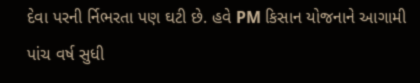દેવા પરની ર્નિભરતા પણ ઘટી છે. હવે PM કિસાન યોજનાને આગામી પાંચ વર્ષ સુધી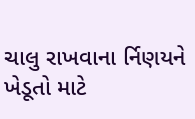ચાલુ રાખવાના ર્નિણયને ખેડૂતો માટે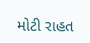મોટી રાહત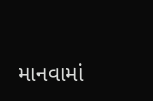માનવામાં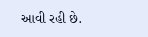આવી રહી છે.